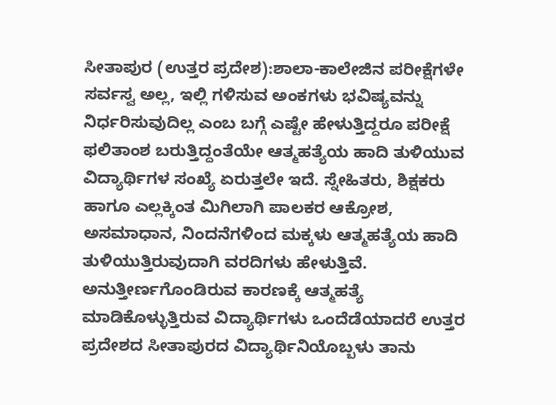ಸೀತಾಪುರ (ಉತ್ತರ ಪ್ರದೇಶ):ಶಾಲಾ-ಕಾಲೇಜಿನ ಪರೀಕ್ಷೆಗಳೇ ಸರ್ವಸ್ವ ಅಲ್ಲ, ಇಲ್ಲಿ ಗಳಿಸುವ ಅಂಕಗಳು ಭವಿಷ್ಯವನ್ನು ನಿರ್ಧರಿಸುವುದಿಲ್ಲ ಎಂಬ ಬಗ್ಗೆ ಎಷ್ಟೇ ಹೇಳುತ್ತಿದ್ದರೂ ಪರೀಕ್ಷೆ ಫಲಿತಾಂಶ ಬರುತ್ತಿದ್ದಂತೆಯೇ ಆತ್ಮಹತ್ಯೆಯ ಹಾದಿ ತುಳಿಯುವ ವಿದ್ಯಾರ್ಥಿಗಳ ಸಂಖ್ಯೆ ಏರುತ್ತಲೇ ಇದೆ. ಸ್ನೇಹಿತರು, ಶಿಕ್ಷಕರು ಹಾಗೂ ಎಲ್ಲಕ್ಕಿಂತ ಮಿಗಿಲಾಗಿ ಪಾಲಕರ ಆಕ್ರೋಶ, ಅಸಮಾಧಾನ, ನಿಂದನೆಗಳಿಂದ ಮಕ್ಕಳು ಆತ್ಮಹತ್ಯೆಯ ಹಾದಿ ತುಳಿಯುತ್ತಿರುವುದಾಗಿ ವರದಿಗಳು ಹೇಳುತ್ತಿವೆ.
ಅನುತ್ತೀರ್ಣಗೊಂಡಿರುವ ಕಾರಣಕ್ಕೆ ಆತ್ಮಹತ್ಯೆ ಮಾಡಿಕೊಳ್ಳುತ್ತಿರುವ ವಿದ್ಯಾರ್ಥಿಗಳು ಒಂದೆಡೆಯಾದರೆ ಉತ್ತರ ಪ್ರದೇಶದ ಸೀತಾಪುರದ ವಿದ್ಯಾರ್ಥಿನಿಯೊಬ್ಬಳು ತಾನು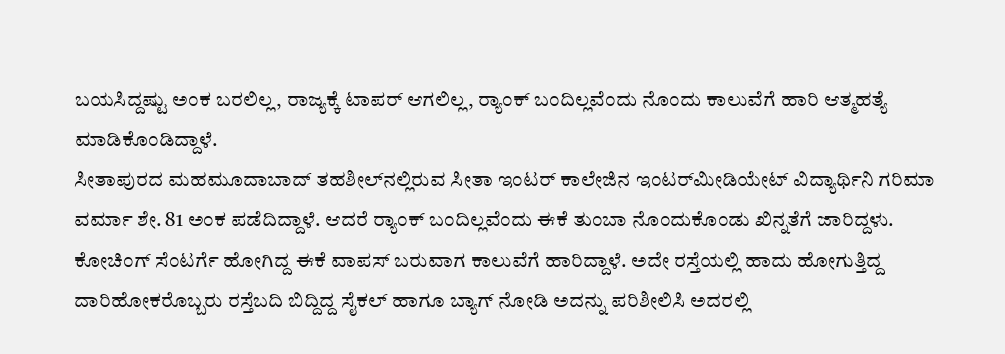ಬಯಸಿದ್ದಷ್ಟು ಅಂಕ ಬರಲಿಲ್ಲ, ರಾಜ್ಯಕ್ಕೆ ಟಾಪರ್ ಆಗಲಿಲ್ಲ, ರ್‍ಯಾಂಕ್ ಬಂದಿಲ್ಲವೆಂದು ನೊಂದು ಕಾಲುವೆಗೆ ಹಾರಿ ಆತ್ಮಹತ್ಯೆ ಮಾಡಿಕೊಂಡಿದ್ದಾಳೆ.
ಸೀತಾಪುರದ ಮಹಮೂದಾಬಾದ್‌ ತಹಶೀಲ್‌ನಲ್ಲಿರುವ ಸೀತಾ ಇಂಟರ್‌ ಕಾಲೇಜಿನ ಇಂಟರ್‌ಮೀಡಿಯೇಟ್‌ ವಿದ್ಯಾರ್ಥಿನಿ ಗರಿಮಾ ವರ್ಮಾ ಶೇ. 81 ಅಂಕ ಪಡೆದಿದ್ದಾಳೆ. ಆದರೆ ರ್‍ಯಾಂಕ್ ಬಂದಿಲ್ಲವೆಂದು ಈಕೆ ತುಂಬಾ ನೊಂದುಕೊಂಡು ಖಿನ್ನತೆಗೆ ಜಾರಿದ್ದಳು. ಕೋಚಿಂಗ್‌ ಸೆಂಟರ್ಗೆ ಹೋಗಿದ್ದ ಈಕೆ ವಾಪಸ್ ಬರುವಾಗ ಕಾಲುವೆಗೆ ಹಾರಿದ್ದಾಳೆ. ಅದೇ ರಸ್ತೆಯಲ್ಲಿ ಹಾದು ಹೋಗುತ್ತಿದ್ದ ದಾರಿಹೋಕರೊಬ್ಬರು ರಸ್ತೆಬದಿ ಬಿದ್ದಿದ್ದ ಸೈಕಲ್ ಹಾಗೂ ಬ್ಯಾಗ್ ನೋಡಿ ಅದನ್ನು ಪರಿಶೀಲಿಸಿ ಅದರಲ್ಲಿ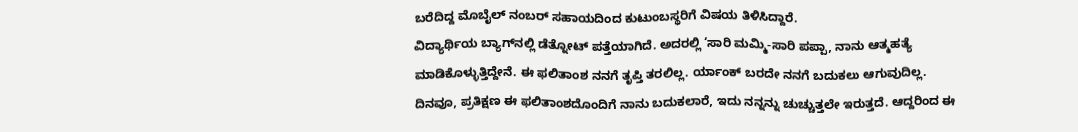ಬರೆದಿದ್ದ ಮೊಬೈಲ್ ನಂಬರ್ ಸಹಾಯದಿಂದ ಕುಟುಂಬಸ್ಥರಿಗೆ ವಿಷಯ ತಿಳಿಸಿದ್ದಾರೆ.
ವಿದ್ಯಾರ್ಥಿಯ ಬ್ಯಾಗ್‌ನಲ್ಲಿ ಡೆತ್ನೋಟ್ ಪತ್ತೆಯಾಗಿದೆ. ಅದರಲ್ಲಿ ‘ಸಾರಿ ಮಮ್ಮಿ-ಸಾರಿ ಪಪ್ಪಾ, ನಾನು ಆತ್ಮಹತ್ಯೆ ಮಾಡಿಕೊಳ್ಳುತ್ತಿದ್ದೇನೆ. ಈ ಫಲಿತಾಂಶ ನನಗೆ ತೃಪ್ತಿ ತರಲಿಲ್ಲ. ರ್ಯಾಂಕ್ ಬರದೇ ನನಗೆ ಬದುಕಲು ಆಗುವುದಿಲ್ಲ. ದಿನವೂ, ಪ್ರತಿಕ್ಷಣ ಈ ಫಲಿತಾಂಶದೊಂದಿಗೆ ನಾನು ಬದುಕಲಾರೆ, ಇದು ನನ್ನನ್ನು ಚುಚ್ಚುತ್ತಲೇ ಇರುತ್ತದೆ. ಆದ್ದರಿಂದ ಈ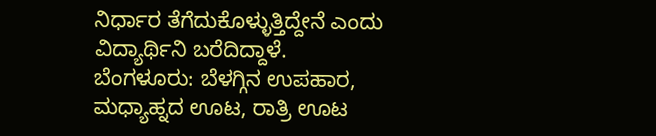ನಿರ್ಧಾರ ತೆಗೆದುಕೊಳ್ಳುತ್ತಿದ್ದೇನೆ ಎಂದು ವಿದ್ಯಾರ್ಥಿನಿ ಬರೆದಿದ್ದಾಳೆ.
ಬೆಂಗಳೂರು: ಬೆಳಗ್ಗಿನ ಉಪಹಾರ, ಮಧ್ಯಾಹ್ನದ ಊಟ, ರಾತ್ರಿ ಊಟ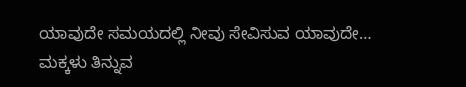ಯಾವುದೇ ಸಮಯದಲ್ಲಿ ನೀವು ಸೇವಿಸುವ ಯಾವುದೇ…
ಮಕ್ಕಳು ತಿನ್ನುವ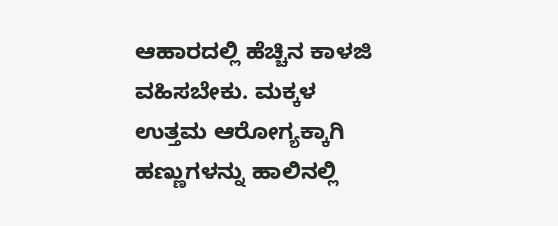ಆಹಾರದಲ್ಲಿ ಹೆಚ್ಚಿನ ಕಾಳಜಿ ವಹಿಸಬೇಕು. ಮಕ್ಕಳ ಉತ್ತಮ ಆರೋಗ್ಯಕ್ಕಾಗಿ ಹಣ್ಣುಗಳನ್ನು ಹಾಲಿನಲ್ಲಿ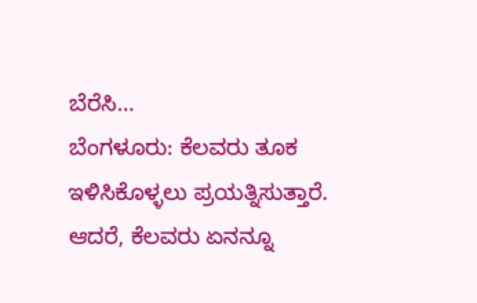ಬೆರೆಸಿ…
ಬೆಂಗಳೂರು: ಕೆಲವರು ತೂಕ ಇಳಿಸಿಕೊಳ್ಳಲು ಪ್ರಯತ್ನಿಸುತ್ತಾರೆ. ಆದರೆ, ಕೆಲವರು ಏನನ್ನೂ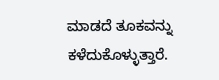ಮಾಡದೆ ತೂಕವನ್ನು ಕಳೆದುಕೊಳ್ಳುತ್ತಾರೆ.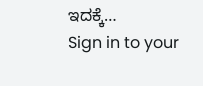ಇದಕ್ಕೆ…
Sign in to your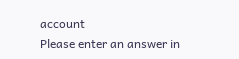account
Please enter an answer in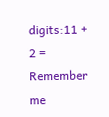digits:11 + 2 =
Remember me